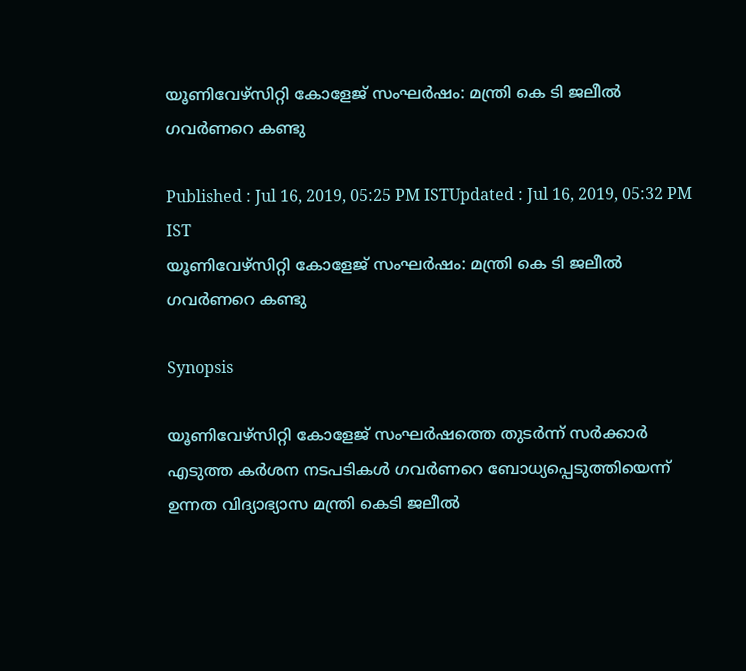യൂണിവേഴ്‍സിറ്റി കോളേജ് സംഘര്‍ഷം: മന്ത്രി കെ ടി ജലീൽ ഗവര്‍ണറെ കണ്ടു

Published : Jul 16, 2019, 05:25 PM ISTUpdated : Jul 16, 2019, 05:32 PM IST
യൂണിവേഴ്‍സിറ്റി കോളേജ് സംഘര്‍ഷം: മന്ത്രി കെ ടി ജലീൽ ഗവര്‍ണറെ കണ്ടു

Synopsis

യൂണിവേഴ്‍സിറ്റി കോളേജ് സംഘര്‍ഷത്തെ തുടര്‍ന്ന് സര്‍ക്കാര്‍ എടുത്ത കര്‍ശന നടപടികൾ ഗവര്‍ണറെ ബോധ്യപ്പെടുത്തിയെന്ന് ഉന്നത വിദ്യാഭ്യാസ മന്ത്രി കെടി ജലീൽ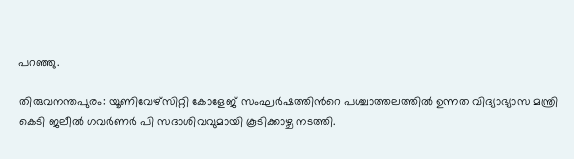പറഞ്ഞു.

തിരുവനന്തപുരം: യൂണിവേഴ്‍സിറ്റി കോളേജ് സംഘര്‍ഷത്തിന്‍റെ പശ്ചാത്തലത്തിൽ ഉന്നത വിദ്യാഭ്യാസ മന്ത്രി കെടി ജലീൽ ഗവര്‍ണര്‍ പി സദാശിവവുമായി കൂടിക്കാഴ്ച നടത്തി.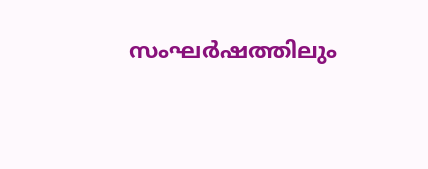സംഘര്‍ഷത്തിലും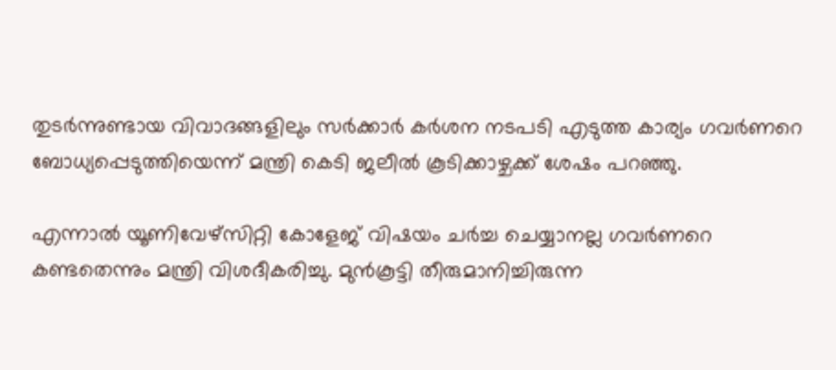തുടര്‍ന്നുണ്ടായ വിവാദങ്ങളിലും സര്‍ക്കാര്‍ കര്‍ശന നടപടി എടുത്ത കാര്യം ഗവര്‍ണറെ ബോധ്യപ്പെടുത്തിയെന്ന് മന്ത്രി കെടി ജലീൽ കൂടിക്കാഴ്ചക്ക് ശേഷം പറഞ്ഞു.

എന്നാൽ യൂണിവേഴ്‍സിറ്റി കോളേജ് വിഷയം ചര്‍ച്ച ചെയ്യാനല്ല ഗവര്‍ണറെ കണ്ടതെന്നും മന്ത്രി വിശദീകരിച്ചു. മുൻകൂട്ടി തീരുമാനിച്ചിരുന്ന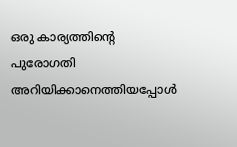ഒരു കാര്യത്തിന്‍റെ പുരോഗതി അറിയിക്കാനെത്തിയപ്പോൾ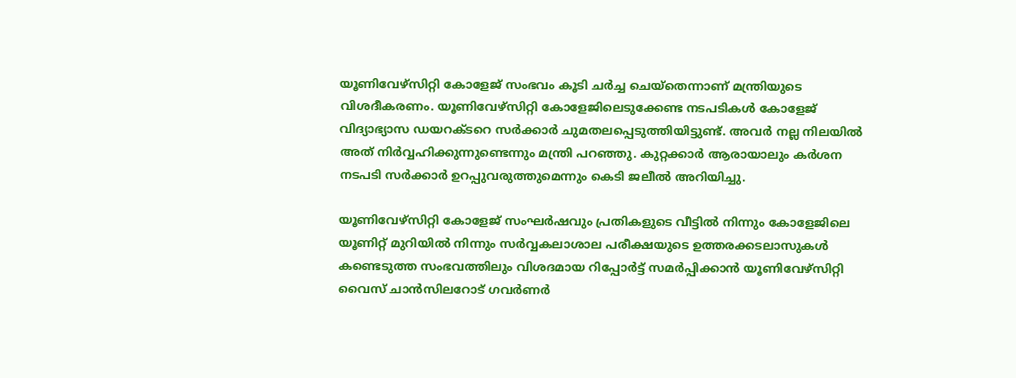യൂണിവേഴ്‍സിറ്റി കോളേജ് സംഭവം കൂടി ചർച്ച ചെയ്തെന്നാണ് മന്ത്രിയുടെ വിശദീകരണം. യൂണിവേഴ്‍സിറ്റി കോളേജിലെടുക്കേണ്ട നടപടികൾ കോളേജ് വിദ്യാഭ്യാസ ഡയറക്ടറെ സർക്കാർ ചുമതലപ്പെടുത്തിയിട്ടുണ്ട്. അവർ നല്ല നിലയിൽ അത് നിർവ്വഹിക്കുന്നുണ്ടെന്നും മന്ത്രി പറഞ്ഞു. കുറ്റക്കാര്‍ ആരായാലും കര്‍ശന നടപടി സര്‍ക്കാര്‍ ഉറപ്പുവരുത്തുമെന്നും കെടി ജലീൽ അറിയിച്ചു.

യൂണിവേഴ്സിറ്റി കോളേജ് സംഘര്‍ഷവും പ്രതികളുടെ വീട്ടിൽ നിന്നും കോളേജിലെ യൂണിറ്റ് മുറിയിൽ നിന്നും സര്‍വ്വകലാശാല പരീക്ഷയുടെ ഉത്തരക്കടലാസുകൾ കണ്ടെടുത്ത സംഭവത്തിലും വിശദമായ റിപ്പോര്‍ട്ട് സമര്‍പ്പിക്കാൻ യൂണിവേഴ്‍സിറ്റി വൈസ് ചാൻസിലറോട് ഗവര്‍ണര്‍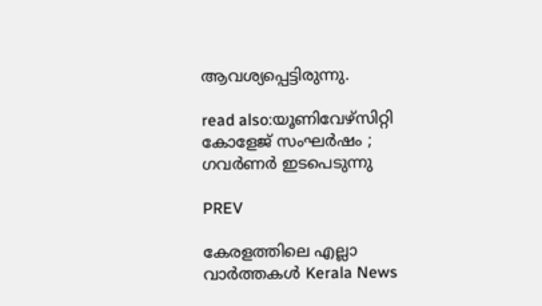ആവശ്യപ്പെട്ടിരുന്നു.

read also:യൂണിവേഴ്‍സിറ്റി കോളേജ് സംഘര്‍ഷം ; ഗവര്‍ണര്‍ ഇടപെടുന്നു

PREV

കേരളത്തിലെ എല്ലാ വാർത്തകൾ Kerala News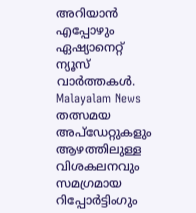അറിയാൻ  എപ്പോഴും ഏഷ്യാനെറ്റ് ന്യൂസ് വാർത്തകൾ.  Malayalam News   തത്സമയ അപ്‌ഡേറ്റുകളും ആഴത്തിലുള്ള വിശകലനവും സമഗ്രമായ റിപ്പോർട്ടിംഗും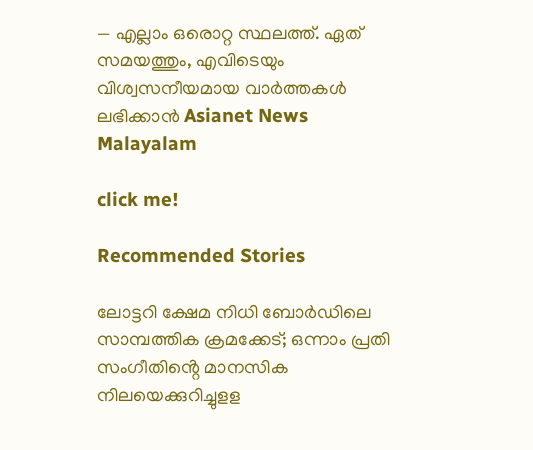— എല്ലാം ഒരൊറ്റ സ്ഥലത്ത്. ഏത് സമയത്തും, എവിടെയും വിശ്വസനീയമായ വാർത്തകൾ ലഭിക്കാൻ Asianet News Malayalam

click me!

Recommended Stories

ലോട്ടറി ക്ഷേമ നിധി ബോര്‍ഡിലെ സാമ്പത്തിക ക്രമക്കേട്; ഒന്നാം പ്രതി സംഗീതിൻ്റെ മാനസിക നിലയെക്കുറിച്ചുളള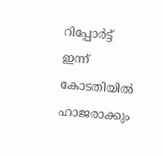റിപ്പോർട്ട് ഇന്ന് കോടതിയിൽ ഹാജരാക്കും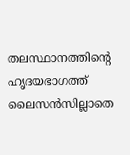തലസ്ഥാനത്തിന്റെ ഹൃദയഭാഗത്ത് ലൈസൻസില്ലാതെ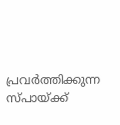പ്രവ‍ർത്തിക്കുന്ന സ്പായ്ക്ക്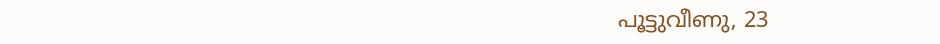പൂട്ടുവീണു, 23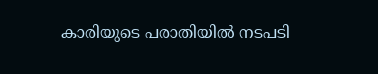കാരിയുടെ പരാതിയിൽ നടപടി